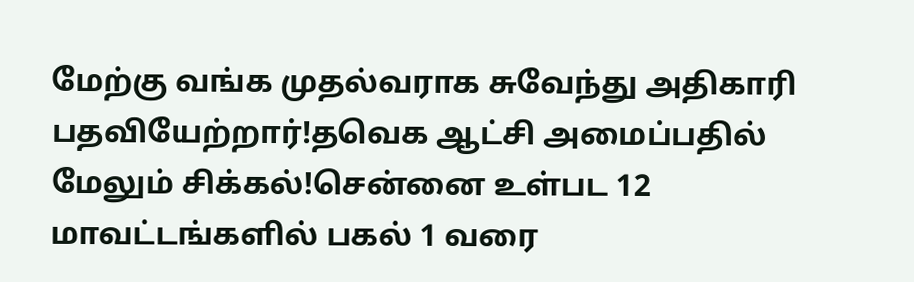மேற்கு வங்க முதல்வராக சுவேந்து அதிகாரி பதவியேற்றார்!தவெக ஆட்சி அமைப்பதில் மேலும் சிக்கல்!சென்னை உள்பட 12 மாவட்டங்களில் பகல் 1 வரை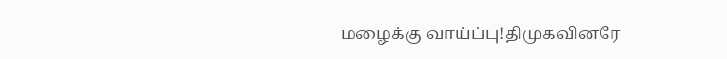மழைக்கு வாய்ப்பு!திமுகவினரே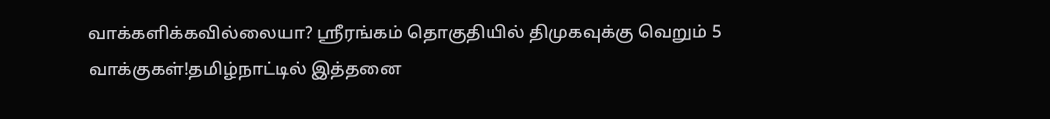வாக்களிக்கவில்லையா? ஸ்ரீரங்கம் தொகுதியில் திமுகவுக்கு வெறும் 5 வாக்குகள்!தமிழ்நாட்டில் இத்தனை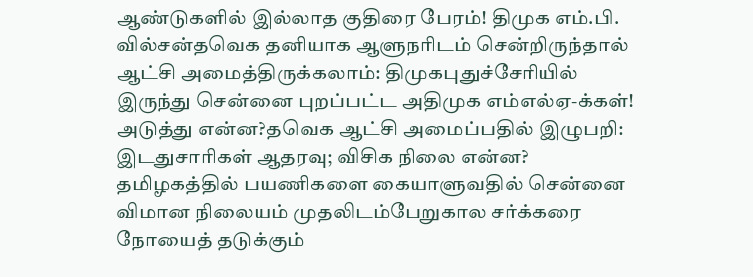ஆண்டுகளில் இல்லாத குதிரை பேரம்! திமுக எம்.பி. வில்சன்தவெக தனியாக ஆளுநரிடம் சென்றிருந்தால் ஆட்சி அமைத்திருக்கலாம்: திமுகபுதுச்சேரியில் இருந்து சென்னை புறப்பட்ட அதிமுக எம்எல்ஏ-க்கள்! அடுத்து என்ன?தவெக ஆட்சி அமைப்பதில் இழுபறி: இடதுசாரிகள் ஆதரவு; விசிக நிலை என்ன? தமிழகத்தில் பயணிகளை கையாளுவதில் சென்னை விமான நிலையம் முதலிடம்பேறுகால சர்க்கரை நோயைத் தடுக்கும்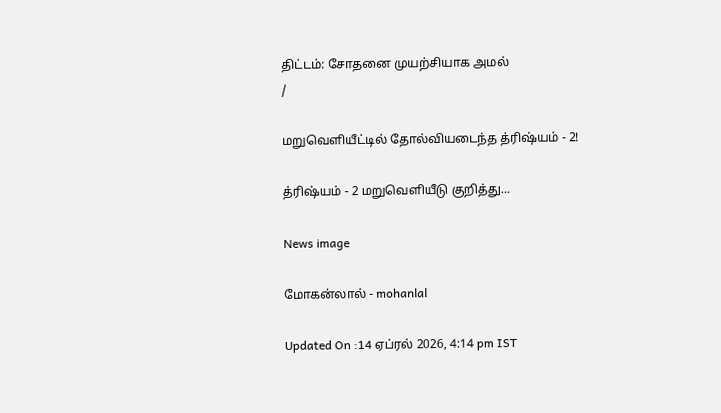திட்டம்: சோதனை முயற்சியாக அமல்
/

மறுவெளியீட்டில் தோல்வியடைந்த த்ரிஷ்யம் - 2!

த்ரிஷ்யம் - 2 மறுவெளியீடு குறித்து...

News image

மோகன்லால் - mohanlal

Updated On :14 ஏப்ரல் 2026, 4:14 pm IST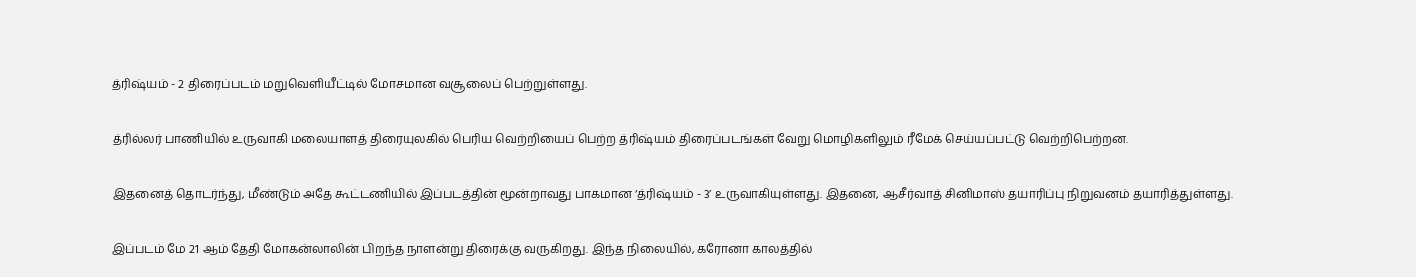த்ரிஷ்யம் - 2 திரைப்படம் மறுவெளியீட்டில் மோசமான வசூலைப் பெற்றுள்ளது.

த்ரில்லர் பாணியில் உருவாகி மலையாளத் திரையுலகில் பெரிய வெற்றியைப் பெற்ற த்ரிஷ்யம் திரைப்படங்கள் வேறு மொழிகளிலும் ரீமேக் செய்யப்பட்டு வெற்றிபெற்றன.

இதனைத் தொடர்ந்து, மீண்டும் அதே கூட்டணியில் இப்படத்தின் மூன்றாவது பாகமான ‘த்ரிஷ்யம் - 3’ உருவாகியுள்ளது. இதனை, ஆசீர்வாத் சினிமாஸ் தயாரிப்பு நிறுவனம் தயாரித்துள்ளது.

இப்படம் மே 21 ஆம் தேதி மோகன்லாலின் பிறந்த நாளன்று திரைக்கு வருகிறது. இந்த நிலையில், கரோனா காலத்தில்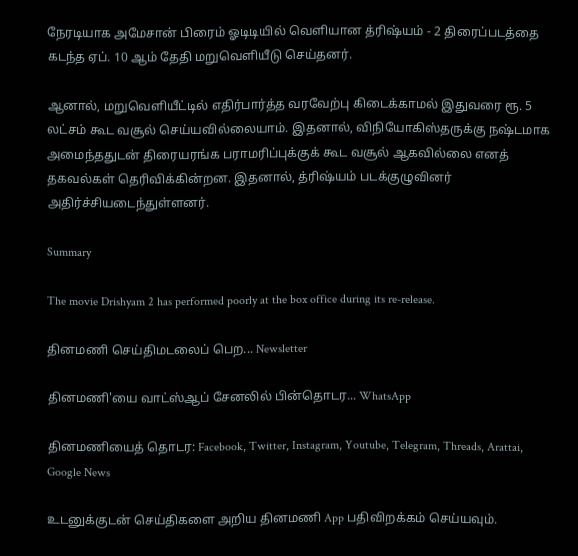நேரடியாக அமேசான் பிரைம் ஓடிடியில் வெளியான த்ரிஷ்யம் - 2 திரைப்படத்தை கடந்த ஏப். 10 ஆம் தேதி மறுவெளியீடு செய்தனர்.

ஆனால், மறுவெளியீட்டில் எதிர்பார்த்த வரவேற்பு கிடைக்காமல் இதுவரை ரூ. 5 லட்சம் கூட வசூல் செய்யவில்லையாம். இதனால், விநியோகிஸ்தருக்கு நஷ்டமாக அமைந்ததுடன் திரையரங்க பராமரிப்புக்குக் கூட வசூல் ஆகவில்லை எனத் தகவல்கள் தெரிவிக்கின்றன. இதனால், த்ரிஷ்யம் படக்குழுவினர் அதிர்ச்சியடைந்துள்ளனர்.

Summary

The movie Drishyam 2 has performed poorly at the box office during its re-release.

தினமணி செய்திமடலைப் பெற... Newsletter

தினமணி'யை வாட்ஸ்ஆப் சேனலில் பின்தொடர... WhatsApp

தினமணியைத் தொடர: Facebook, Twitter, Instagram, Youtube, Telegram, Threads, Arattai, Google News

உடனுக்குடன் செய்திகளை அறிய தினமணி App பதிவிறக்கம் செய்யவும்.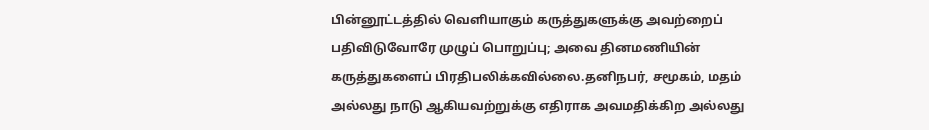பின்னூட்டத்தில் வெளியாகும் கருத்துகளுக்கு அவற்றைப் பதிவிடுவோரே முழுப் பொறுப்பு; அவை தினமணியின் கருத்துகளைப் பிரதிபலிக்கவில்லை.தனிநபர், சமூகம், மதம் அல்லது நாடு ஆகியவற்றுக்கு எதிராக அவமதிக்கிற அல்லது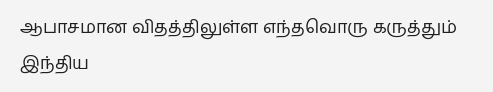ஆபாசமான விதத்திலுள்ள எந்தவொரு கருத்தும் இந்திய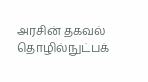அரசின் தகவல் தொழில்நுட்பக்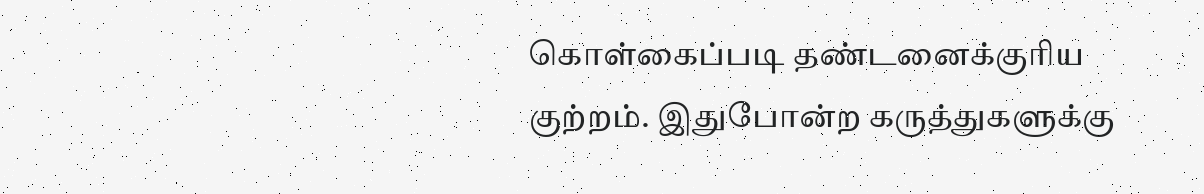கொள்கைப்படி தண்டனைக்குரிய குற்றம். இதுபோன்ற கருத்துகளுக்கு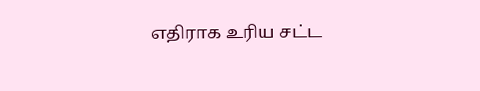எதிராக உரிய சட்ட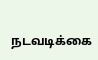நடவடிக்கை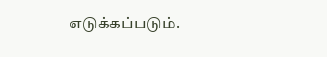எடுக்கப்படும்.